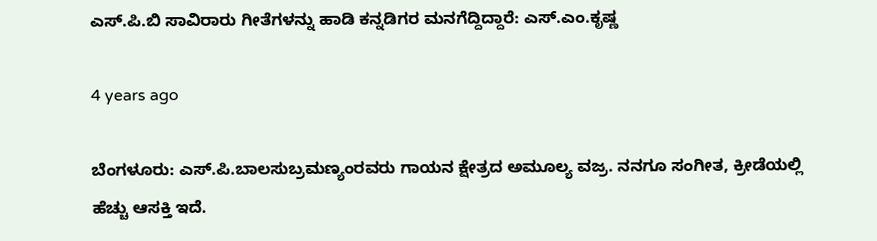ಎಸ್.ಪಿ.ಬಿ ಸಾವಿರಾರು ಗೀತೆಗಳನ್ನು ಹಾಡಿ ಕನ್ನಡಿಗರ ಮನಗೆದ್ದಿದ್ದಾರೆ: ಎಸ್.ಎಂ.ಕೃಷ್ಣ

4 years ago

ಬೆಂಗಳೂರು: ಎಸ್.ಪಿ.ಬಾಲಸುಬ್ರಮಣ್ಯಂರವರು ಗಾಯನ ಕ್ಷೇತ್ರದ ಅಮೂಲ್ಯ ವಜ್ರ. ನನಗೂ ಸಂಗೀತ, ಕ್ರೀಡೆಯಲ್ಲಿ ಹೆಚ್ಚು ಆಸಕ್ತಿ ಇದೆ.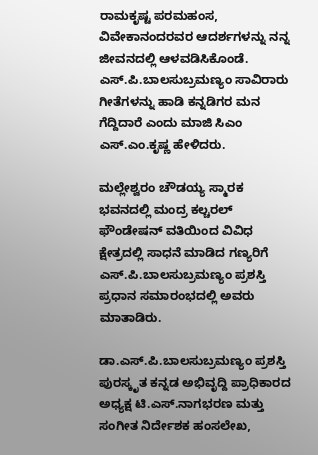ರಾಮಕೃಷ್ಟ ಪರಮಹಂಸ, ವಿವೇಕಾನಂದರವರ ಆದರ್ಶಗಳನ್ನು ನನ್ನ ಜೀವನದಲ್ಲಿ ಆಳವಡಿಸಿಕೊಂಡೆ. ಎಸ್.ಪಿ.ಬಾಲಸುಬ್ರಮಣ್ಯಂ ಸಾವಿರಾರು ಗೀತೆಗಳನ್ನು ಹಾಡಿ ಕನ್ನಡಿಗರ ಮನ ಗೆದ್ದಿದಾರೆ ಎಂದು ಮಾಜಿ ಸಿಎಂ ಎಸ್.ಎಂ.ಕೃಷ್ಣ ಹೇಳಿದರು.

ಮಲ್ಲೇಶ್ವರಂ ಚೌಡಯ್ಯ ಸ್ಮಾರಕ ಭವನದಲ್ಲಿ ಮಂದ್ರ ಕಲ್ಚರಲ್ ಫೌಂಡೇಷನ್ ವತಿಯಿಂದ ವಿವಿಧ ಕ್ಷೇತ್ರದಲ್ಲಿ ಸಾಧನೆ ಮಾಡಿದ ಗಣ್ಯರಿಗೆ ಎಸ್.ಪಿ.ಬಾಲಸುಬ್ರಮಣ್ಯಂ ಪ್ರಶಸ್ತಿ ಪ್ರಧಾನ ಸಮಾರಂಭದಲ್ಲಿ ಅವರು ಮಾತಾಡಿರು.

ಡಾ.ಎಸ್.ಪಿ.ಬಾಲಸುಬ್ರಮಣ್ಯಂ ಪ್ರಶಸ್ತಿ ಪುರಸ್ಕೃತ ಕನ್ನಡ ಅಭಿವೃದ್ದಿ ಪ್ರಾಧಿಕಾರದ ಅಧ್ಯಕ್ಷ ಟಿ.ಎಸ್.ನಾಗಭರಣ ಮತ್ತು ಸಂಗೀತ ನಿರ್ದೇಶಕ ಹಂಸಲೇಖ,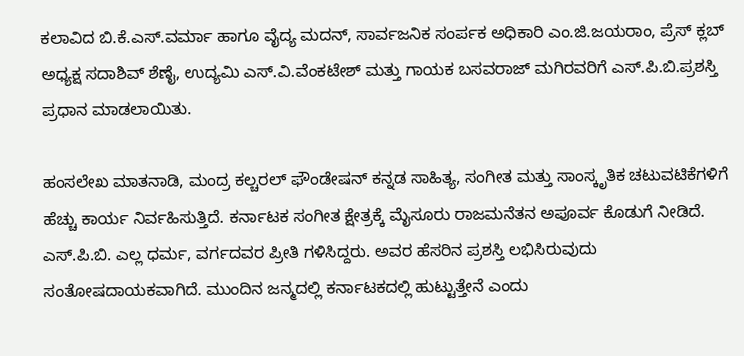ಕಲಾವಿದ ಬಿ.ಕೆ.ಎಸ್.ವರ್ಮಾ ಹಾಗೂ ವೈದ್ಯ ಮದನ್, ಸಾರ್ವಜನಿಕ ಸಂರ್ಪಕ ಅಧಿಕಾರಿ ಎಂ.ಜಿ.ಜಯರಾಂ, ಪ್ರೆಸ್ ಕ್ಲಬ್ ಅಧ್ಯಕ್ಷ ಸದಾಶಿವ್ ಶೆಣೈ, ಉದ್ಯಮಿ ಎಸ್.ವಿ.ವೆಂಕಟೇಶ್ ಮತ್ತು ಗಾಯಕ ಬಸವರಾಜ್ ಮಗಿರವರಿಗೆ ಎಸ್.ಪಿ.ಬಿ.ಪ್ರಶಸ್ತಿ ಪ್ರಧಾನ ಮಾಡಲಾಯಿತು.

ಹಂಸಲೇಖ ಮಾತನಾಡಿ, ಮಂದ್ರ ಕಲ್ಚರಲ್ ಫೌಂಡೇಷನ್ ಕನ್ನಡ ಸಾಹಿತ್ಯ, ಸಂಗೀತ ಮತ್ತು ಸಾಂಸ್ಕೃತಿಕ ಚಟುವಟಿಕೆಗಳಿಗೆ ಹೆಚ್ಚು ಕಾರ್ಯ ನಿರ್ವಹಿಸುತ್ತಿದೆ. ಕರ್ನಾಟಕ ಸಂಗೀತ ಕ್ಷೇತ್ರಕ್ಕೆ ಮೈಸೂರು ರಾಜಮನೆತನ ಅಪೂರ್ವ ಕೊಡುಗೆ ನೀಡಿದೆ. ಎಸ್.ಪಿ.ಬಿ. ಎಲ್ಲ ಧರ್ಮ, ವರ್ಗದವರ ಪ್ರೀತಿ ಗಳಿಸಿದ್ದರು. ಅವರ ಹೆಸರಿನ ಪ್ರಶಸ್ತಿ ಲಭಿಸಿರುವುದು ಸಂತೋಷದಾಯಕವಾಗಿದೆ. ಮುಂದಿನ ಜನ್ಮದಲ್ಲಿ ಕರ್ನಾಟಕದಲ್ಲಿ ಹುಟ್ಟುತ್ತೇನೆ ಎಂದು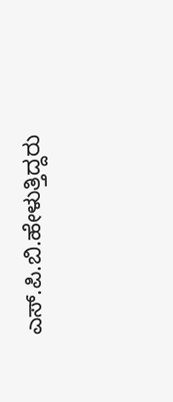ಎಸ್.ಪಿ.ಬಿ.ಹೇಳುತ್ತಿದ್ದರು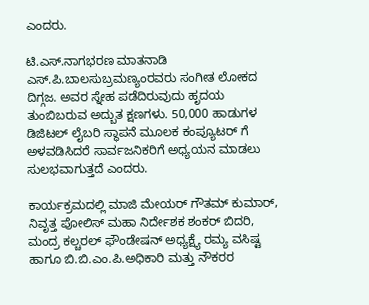ಎಂದರು.

ಟಿ.ಎಸ್.ನಾಗಭರಣ ಮಾತನಾಡಿ ಎಸ್.ಪಿ.ಬಾಲಸುಬ್ರಮಣ್ಯಂರವರು ಸಂಗೀತ ಲೋಕದ ದಿಗ್ಗಜ. ಅವರ ಸ್ನೇಹ ಪಡೆದಿರುವುದು ಹೃದಯ ತುಂಬಿಬರುವ ಅದ್ಬುತ ಕ್ಷಣಗಳು. 50,000 ಹಾಡುಗಳ ಡಿಜಿಟಲ್ ಲೈಬರಿ ಸ್ಥಾಪನೆ ಮೂಲಕ ಕಂಪ್ಯೂಟರ್ ಗೆ ಅಳವಡಿಸಿದರೆ ಸಾರ್ವಜನಿಕರಿಗೆ ಅಧ್ಯಯನ ಮಾಡಲು ಸುಲಭವಾಗುತ್ತದೆ ಎಂದರು.

ಕಾರ್ಯಕ್ರಮದಲ್ಲಿ ಮಾಜಿ ಮೇಯರ್ ಗೌತಮ್ ಕುಮಾರ್, ನಿವೃತ್ತ ಪೋಲಿಸ್ ಮಹಾ ನಿರ್ದೇಶಕ ಶಂಕರ್ ಬಿದರಿ, ಮಂದ್ರ ಕಲ್ಚರಲ್ ಫೌಂಡೇಷನ್ ಅಧ್ಯಕ್ಷ‍್ಯೆ ರಮ್ಯ ವಸಿಷ್ಟ ಹಾಗೂ ಬಿ.ಬಿ.ಎಂ.ಪಿ.ಅಧಿಕಾರಿ ಮತ್ತು ನೌಕರರ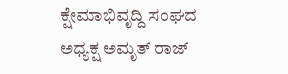ಕ್ಷೇಮಾಭಿವೃದ್ದಿ ಸಂಘದ ಅಧ್ಯಕ್ಷ ಅಮೃತ್ ರಾಜ್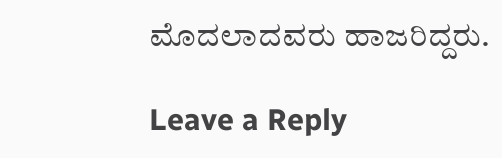ಮೊದಲಾದವರು ಹಾಜರಿದ್ದರು.

Leave a Reply